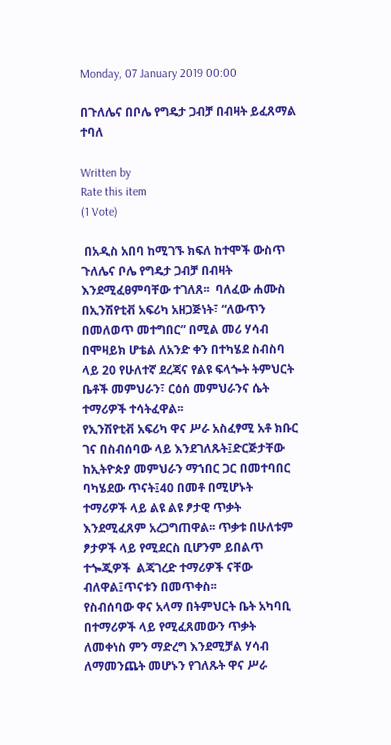Monday, 07 January 2019 00:00

በጉለሌና በቦሌ የግዴታ ጋብቻ በብዛት ይፈጸማል ተባለ

Written by
Rate this item
(1 Vote)

 በአዲስ አበባ ከሚገኙ ክፍለ ከተሞች ውስጥ ጉለሌና ቦሌ የግዴታ ጋብቻ በብዛት እንደሚፈፀምባቸው ተገለጸ፡፡  ባለፈው ሐሙስ በኢንሽየቲቭ አፍሪካ አዘጋጅነት፣ “ለውጥን በመለወጥ መተግበር” በሚል መሪ ሃሳብ በሞዛይክ ሆቴል ለአንድ ቀን በተካሄደ ስብስባ ላይ 20 የሁለተኛ ደረጃና የልዩ ፍላጐት ትምህርት ቤቶች መምህራን፣ ርዕሰ መምህራንና ሴት ተማሪዎች ተሳትፈዋል፡፡
የኢንሽየቲቭ አፍሪካ ዋና ሥራ አስፈፃሚ አቶ ክቡር ገና በስብሰባው ላይ እንደገለጹት፤ድርጅታቸው ከኢትዮጵያ መምህራን ማኀበር ጋር በመተባበር ባካሄደው ጥናት፤40 በመቶ በሚሆኑት ተማሪዎች ላይ ልዩ ልዩ ፆታዊ ጥቃት እንደሚፈጸም አረጋግጠዋል፡፡ ጥቃቱ በሁለቱም ፆታዎች ላይ የሚደርስ ቢሆንም ይበልጥ ተጐጂዎች  ልጃገረድ ተማሪዎች ናቸው ብለዋል፤ጥናቱን በመጥቀስ፡፡
የስብሰባው ዋና አላማ በትምህርት ቤት አካባቢ በተማሪዎች ላይ የሚፈጸመውን ጥቃት ለመቀነስ ምን ማድረግ እንደሚቻል ሃሳብ ለማመንጨት መሆኑን የገለጹት ዋና ሥራ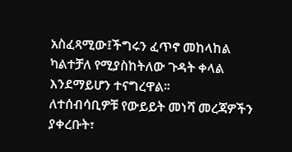አስፈጻሚው፤ችግሩን ፈጥኖ መከላከል ካልተቻለ የሚያስከትለው ጉዳት ቀላል እንደማይሆን ተናግረዋል፡፡
ለተሰብሳቢዎቹ የውይይት መነሻ መረጃዎችን ያቀረቡት፣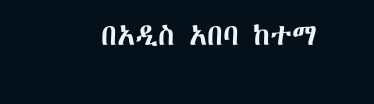በአዲስ አበባ ከተማ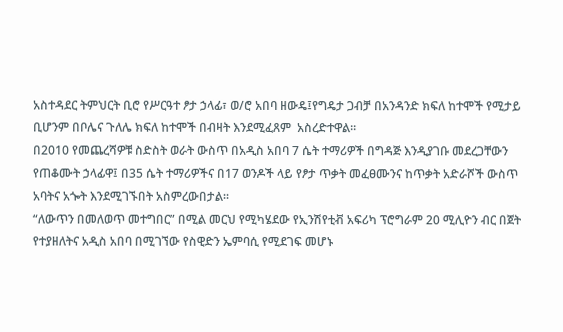አስተዳደር ትምህርት ቢሮ የሥርዓተ ፆታ ኃላፊ፣ ወ/ሮ አበባ ዘውዴ፤የግዴታ ጋብቻ በአንዳንድ ክፍለ ከተሞች የሚታይ ቢሆንም በቦሌና ጉለሌ ክፍለ ከተሞች በብዛት እንደሚፈጸም  አስረድተዋል፡፡
በ2010 የመጨረሻዎቹ ስድስት ወራት ውስጥ በአዲስ አበባ 7 ሴት ተማሪዎች በግዳጅ እንዲያገቡ መደረጋቸውን የጠቆሙት ኃላፊዋ፤ በ35 ሴት ተማሪዎችና በ17 ወንዶች ላይ የፆታ ጥቃት መፈፀሙንና ከጥቃት አድራሾች ውስጥ አባትና አጐት እንደሚገኙበት አስምረውበታል፡፡
“ለውጥን በመለወጥ መተግበር” በሚል መርህ የሚካሄደው የኢንሽየቲቭ አፍሪካ ፕሮግራም 20 ሚሊዮን ብር በጀት የተያዘለትና አዲስ አበባ በሚገኘው የስዊድን ኤምባሲ የሚደገፍ መሆኑ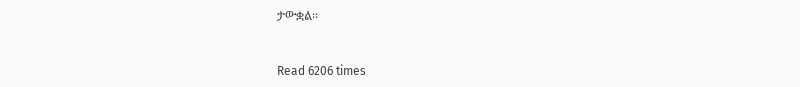ታውቋል፡፡


Read 6206 times